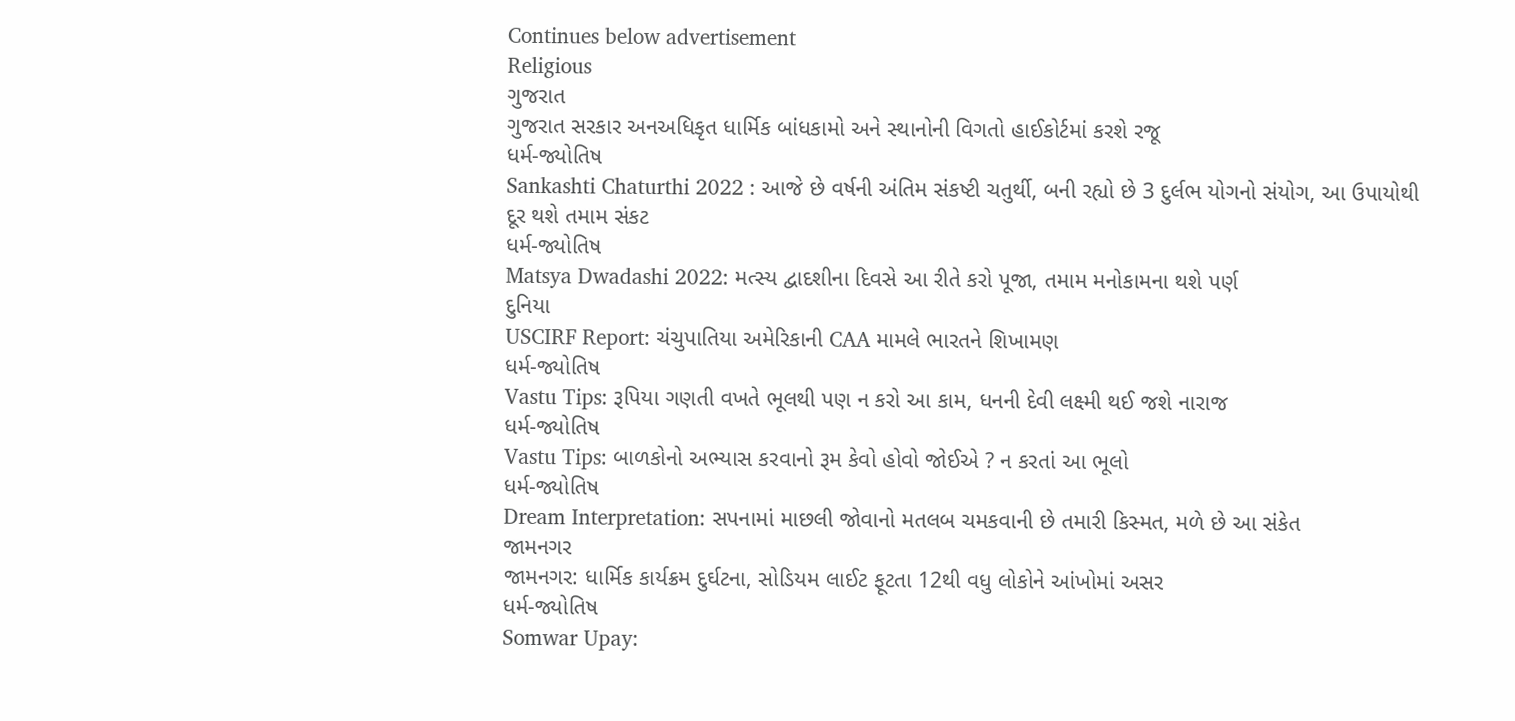Continues below advertisement
Religious
ગુજરાત
ગુજરાત સરકાર અનઅધિકૃત ધાર્મિક બાંધકામો અને સ્થાનોની વિગતો હાઈકોર્ટમાં કરશે રજૂ
ધર્મ-જ્યોતિષ
Sankashti Chaturthi 2022 : આજે છે વર્ષની અંતિમ સંકષ્ટી ચતુર્થી, બની રહ્યો છે 3 દુર્લભ યોગનો સંયોગ, આ ઉપાયોથી દૂર થશે તમામ સંકટ
ધર્મ-જ્યોતિષ
Matsya Dwadashi 2022: મત્સ્ય દ્વાદશીના દિવસે આ રીતે કરો પૂજા, તમામ મનોકામના થશે પર્ણ
દુનિયા
USCIRF Report: ચંચુપાતિયા અમેરિકાની CAA મામલે ભારતને શિખામણ
ધર્મ-જ્યોતિષ
Vastu Tips: રૂપિયા ગણતી વખતે ભૂલથી પણ ન કરો આ કામ, ધનની દેવી લક્ષ્મી થઈ જશે નારાજ
ધર્મ-જ્યોતિષ
Vastu Tips: બાળકોનો અભ્યાસ કરવાનો રૂમ કેવો હોવો જોઈએ ? ન કરતાં આ ભૂલો
ધર્મ-જ્યોતિષ
Dream Interpretation: સપનામાં માછલી જોવાનો મતલબ ચમકવાની છે તમારી કિસ્મત, મળે છે આ સંકેત
જામનગર
જામનગર: ધાર્મિક કાર્યક્રમ દુર્ઘટના, સોડિયમ લાઈટ ફૂટતા 12થી વધુ લોકોને આંખોમાં અસર
ધર્મ-જ્યોતિષ
Somwar Upay: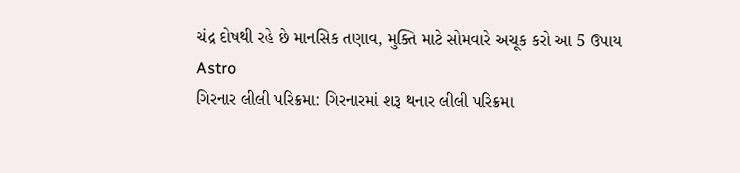ચંદ્ર દોષથી રહે છે માનસિક તણાવ, મુક્તિ માટે સોમવારે અચૂક કરો આ 5 ઉપાય
Astro
ગિરનાર લીલી પરિક્રમા: ગિરનારમાં શરૂ થનાર લીલી પરિક્રમા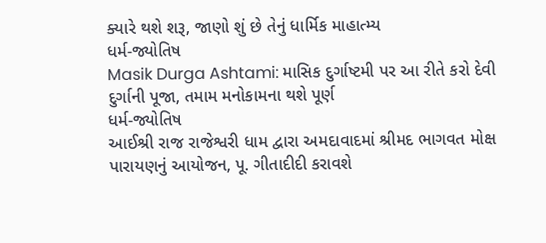ક્યારે થશે શરૂ, જાણો શું છે તેનું ધાર્મિક માહાત્મ્ય
ધર્મ-જ્યોતિષ
Masik Durga Ashtami: માસિક દુર્ગાષ્ટમી પર આ રીતે કરો દેવી દુર્ગાની પૂજા, તમામ મનોકામના થશે પૂર્ણ
ધર્મ-જ્યોતિષ
આઈશ્રી રાજ રાજેશ્વરી ધામ દ્વારા અમદાવાદમાં શ્રીમદ ભાગવત મોક્ષ પારાયણનું આયોજન, પૂ. ગીતાદીદી કરાવશે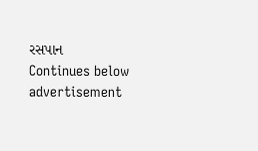રસપાન
Continues below advertisement